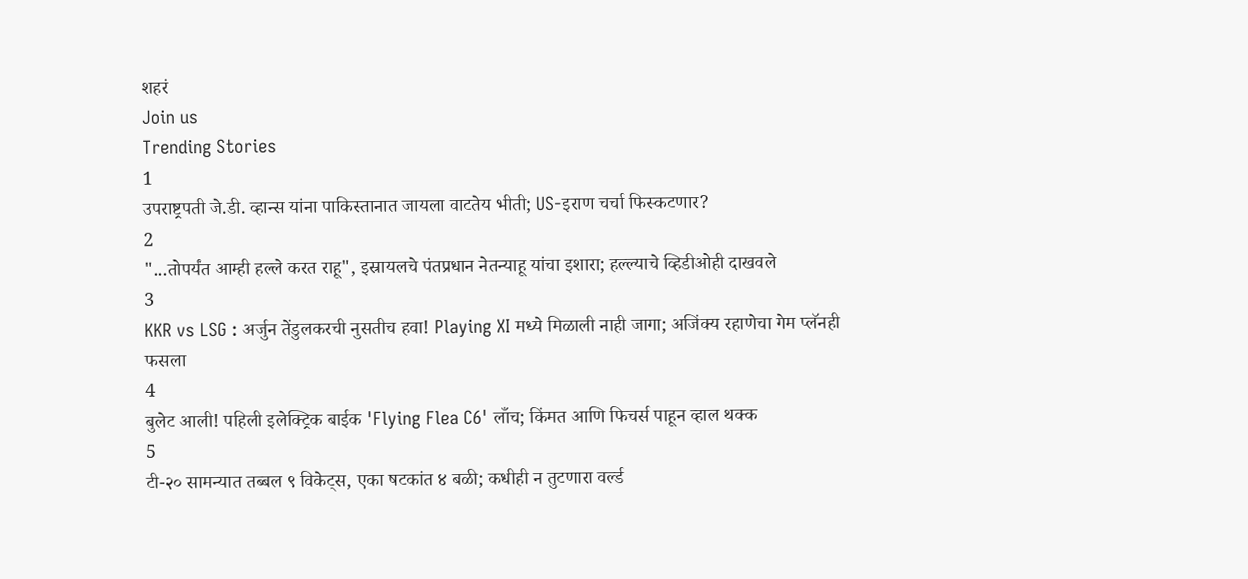शहरं
Join us
Trending Stories
1
उपराष्ट्रपती जे.डी. व्हान्स यांना पाकिस्तानात जायला वाटतेय भीती; US-इराण चर्चा फिस्कटणार?
2
"...तोपर्यंत आम्ही हल्ले करत राहू", इस्रायलचे पंतप्रधान नेतन्याहू यांचा इशारा; हल्ल्याचे व्हिडीओही दाखवले
3
KKR vs LSG : अर्जुन तेंडुलकरची नुसतीच हवा! Playing XI मध्ये मिळाली नाही जागा; अजिंक्य रहाणेचा गेम प्लॅनही फसला
4
बुलेट आली! पहिली इलेक्ट्रिक बाईक 'Flying Flea C6' लाँच; किंमत आणि फिचर्स पाहून व्हाल थक्क
5
टी-२० सामन्यात तब्बल ९ विकेट्स, एका षटकांत ४ बळी; कधीही न तुटणारा वर्ल्ड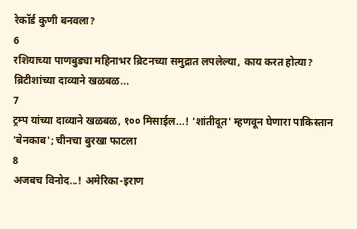रेकॉर्ड कुणी बनवला?
6
रशियाच्या पाणबुड्या महिनाभर ब्रिटनच्या समुद्रात लपलेल्या, काय करत होत्या? ब्रिटीशांच्या दाव्याने खळबळ...
7
ट्रम्प यांच्या दाव्याने खळबळ, १०० मिसाईल...! 'शांतीदूत' म्हणवून घेणारा पाकिस्तान 'बेनकाब'; चीनचा बुरखा फाटला
8
अजबच विनोद...! अमेरिका-इराण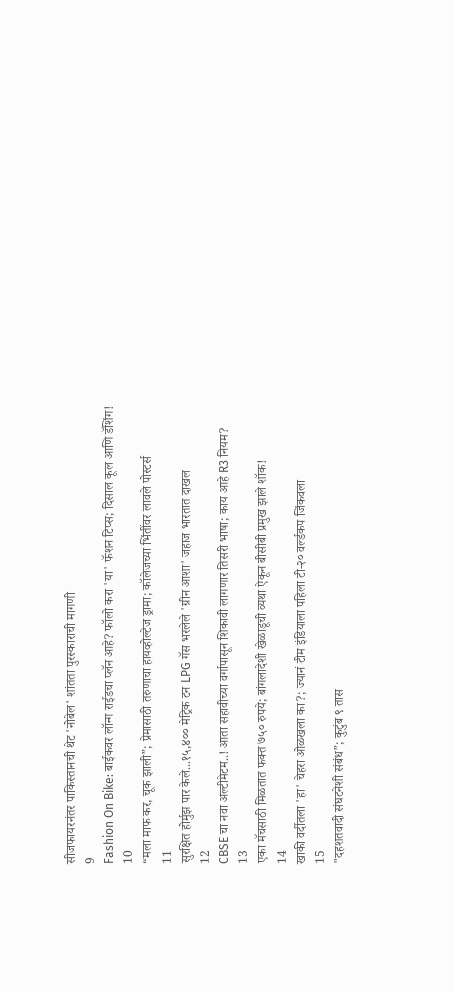सीजफायरनंतर पाकिस्तानची थेट 'नोबेल' शांतता पुरस्काराची मागणी
9
Fashion On Bike: बाईकवर लॉन्ग राईडचा प्लॅन आहे? फॉलो करा 'या' फॅशन टिप्स; दिसाल कूल आणि डॅशिंग!
10
“मला माफ कर, चूक झाली”; प्रेमासाठी तरुणाचा हायव्होल्टेज ड्रामा; कॉलेजच्या भिंतींवर लावले पोस्टर्स
11
सुरक्षित होर्मुझ पार केले...१५,४०० मेट्रिक टन LPG गॅस भरलेले 'ग्रीन आशा' जहाज भारतात दाखल
12
CBSE चा नवा अल्टीमेटम..! आता सहावीच्या वर्गापासून शिकावी लागणार तिसरी भाषा; काय आहे R3 नियम?
13
एका मॅचसाठी मिळतात फक्त ७५० रुपये; बांगलादेशी खेळाडूची व्यथा ऐकून बीसीबी प्रमुख झाले शॉक!
14
खाकी वर्दीतला 'हा' चेहरा ओळखला का?; ज्यानं टीम इंडियाला पहिला टी-२० वर्ल्डकप जिंकवला
15
"दहशतवादी संघटनेशी संबंध”; कुटुंब ९ तास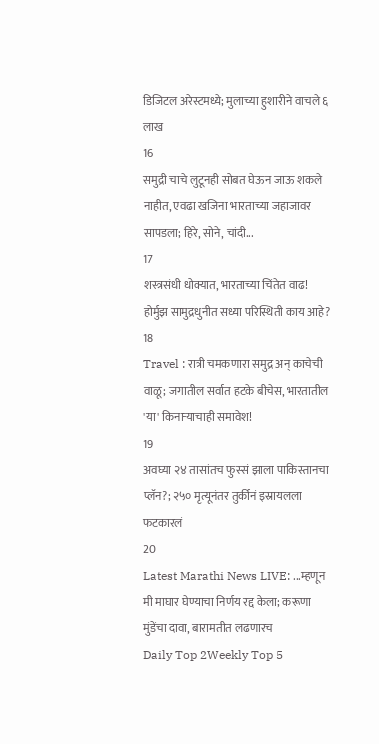डिजिटल अरेस्टमध्ये; मुलाच्या हुशारीने वाचले ६ लाख
16
समुद्री चाचे लुटूनही सोबत घेऊन जाऊ शकले नाहीत, एवढा खजिना भारताच्या जहाजावर सापडला; हिरे, सोने, चांदी...
17
शस्त्रसंधी धोक्यात, भारताच्या चिंतेत वाढ! होर्मुझ सामुद्रधुनीत सध्या परिस्थिती काय आहे?
18
Travel : रात्री चमकणारा समुद्र अन् काचेची वाळू; जगातील सर्वात हटके बीचेस, भारतातील 'या' किनाऱ्याचाही समावेश!
19
अवघ्या २४ तासांतच फुस्सं झाला पाकिस्तानचा प्लॅन?; २५० मृत्यूनंतर तुर्कीनं इस्रायलला फटकारलं
20
Latest Marathi News LIVE: ...म्हणून मी माघार घेण्याचा निर्णय रद्द केला; करूणा मुंडेंचा दावा, बारामतीत लढणारच
Daily Top 2Weekly Top 5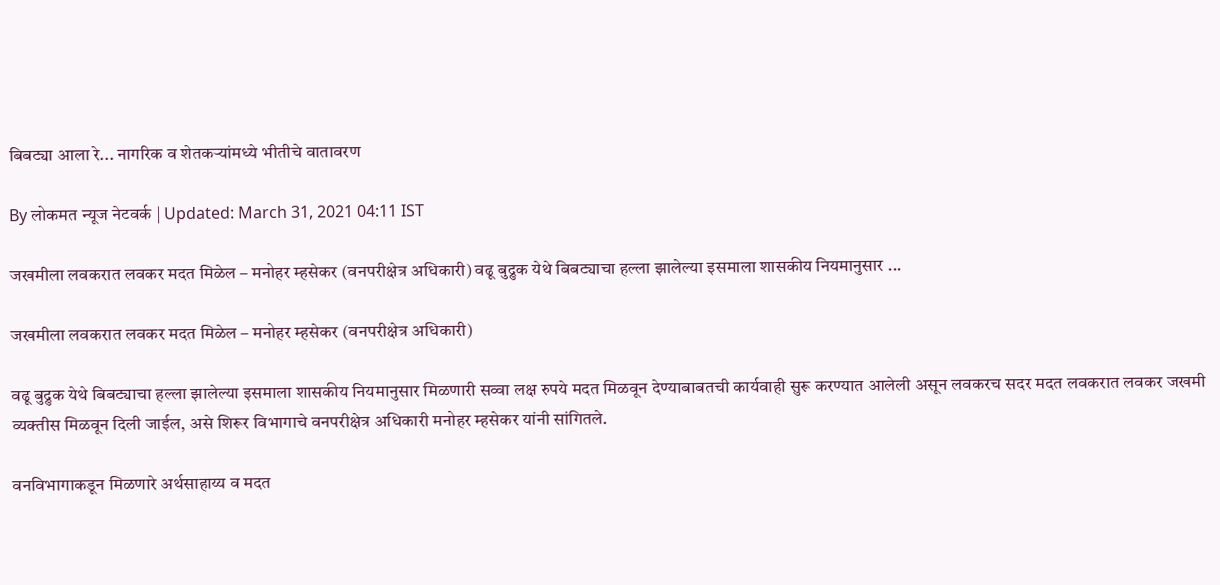बिबट्या आला रे... नागरिक व शेतकऱ्यांमध्ये भीतीचे वातावरण

By लोकमत न्यूज नेटवर्क | Updated: March 31, 2021 04:11 IST

जखमीला लवकरात लवकर मदत मिळेल – मनोहर म्हसेकर (वनपरीक्षेत्र अधिकारी) वढू बुद्रुक येथे बिबट्याचा हल्ला झालेल्या इसमाला शासकीय नियमानुसार ...

जखमीला लवकरात लवकर मदत मिळेल – मनोहर म्हसेकर (वनपरीक्षेत्र अधिकारी)

वढू बुद्रुक येथे बिबट्याचा हल्ला झालेल्या इसमाला शासकीय नियमानुसार मिळणारी सव्वा लक्ष रुपये मदत मिळवून देण्याबाबतची कार्यवाही सुरू करण्यात आलेली असून लवकरच सदर मदत लवकरात लवकर जखमी व्यक्तीस मिळवून दिली जाईल, असे शिरूर विभागाचे वनपरीक्षेत्र अधिकारी मनोहर म्हसेकर यांनी सांगितले.

वनविभागाकडून मिळणारे अर्थसाहाय्य व मदत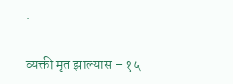.

व्यक्ती मृत झाल्यास – १५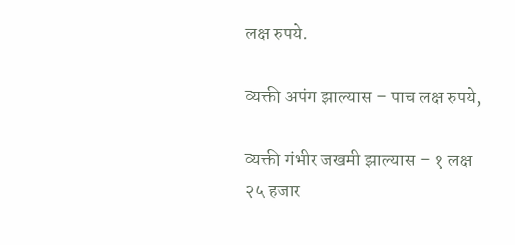लक्ष रुपये.

व्यक्ती अपंग झाल्यास – पाच लक्ष रुपये,

व्यक्ती गंभीर जखमी झाल्यास – १ लक्ष २५ हजार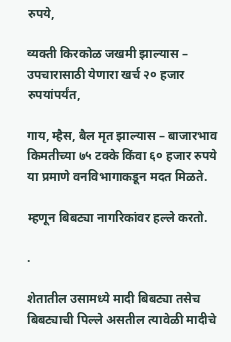रुपये,

व्यक्ती किरकोळ जखमी झाल्यास – उपचारासाठी येणारा खर्च २० हजार रुपयांपर्यंत,

गाय, म्हैस, बैल मृत झाल्यास – बाजारभाव किमतीच्या ७५ टक्के किंवा ६० हजार रुपये या प्रमाणे वनविभागाकडून मदत मिळते.

म्हणून बिबट्या नागरिकांवर हल्ले करतो.

.

शेतातील उसामध्ये मादी बिबट्या तसेच बिबट्याची पिल्ले असतील त्यावेळी मादीचे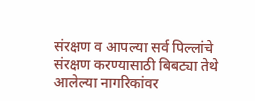संरक्षण व आपल्या सर्व पिल्लांचे संरक्षण करण्यासाठी बिबट्या तेथे आलेल्या नागरिकांवर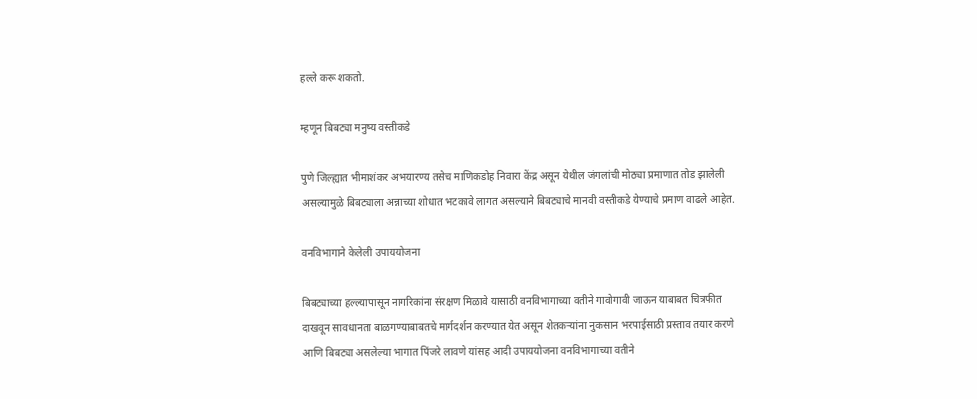हल्ले करू शकतो.

म्हणून बिबट्या मनुष्य वस्तीकडे

पुणे जिल्ह्यात भीमाशंकर अभयारण्य तसेच माणिकडोह निवारा केंद्र असून येथील जंगलांची मोठ्या प्रमाणात तोड झालेली असल्यामुळे बिबट्याला अन्नाच्या शोधात भटकावे लागत असल्याने बिबट्याचे मानवी वस्तीकडे येण्याचे प्रमाण वाढले आहेत.

वनविभागाने केलेली उपाययोजना

बिबट्याच्या हल्ल्यापासून नागरिकांना संरक्षण मिळावे यासाठी वनविभागाच्या वतीने गावोगावी जाऊन याबाबत चित्रफीत दाखवून सावधानता बाळगण्याबाबतचे मार्गदर्शन करण्यात येत असून शेतकऱ्यांना नुकसान भरपाईसाठी प्रस्ताव तयार करणे आणि बिबट्या असलेल्या भागात पिंजरे लावणे यांसह आदी उपाययोजना वनविभागाच्या वतीने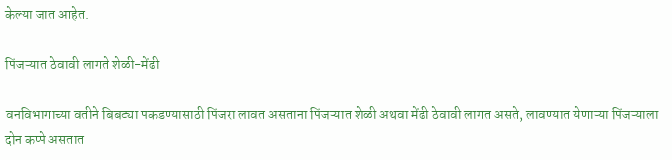केल्या जात आहेत.

पिंजऱ्यात ठेवावी लागते शेळी-मेंढी

वनविभागाच्या वतीने बिबट्या पकडण्यासाठी पिंजरा लावत असताना पिंजऱ्यात शेळी अथवा मेंढी ठेवावी लागत असते, लावण्यात येणाऱ्या पिंजऱ्याला दोन कप्पे असतात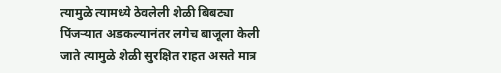त्यामुळे त्यामध्ये ठेवलेली शेळी बिबट्या पिंजऱ्यात अडकल्यानंतर लगेच बाजूला केली जाते त्यामुळे शेळी सुरक्षित राहत असते मात्र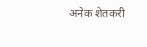अनेक शेतकरी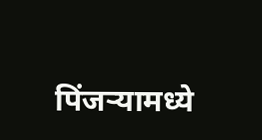पिंजऱ्यामध्ये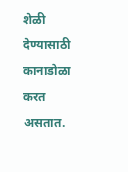शेळी देण्यासाठी कानाडोळा करत असतात.